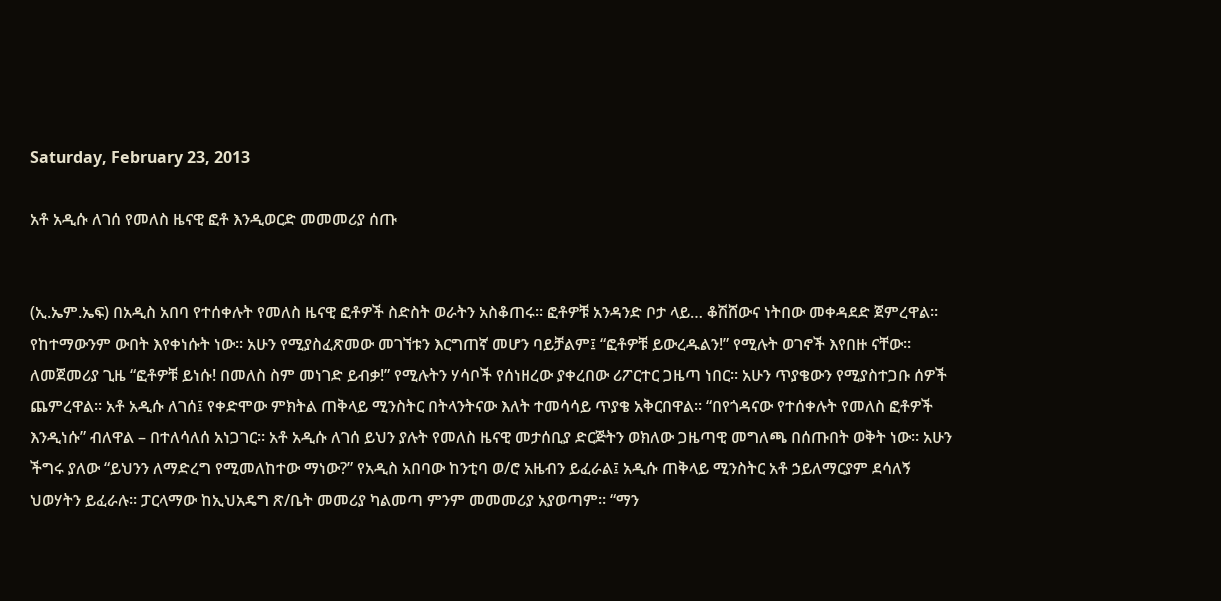Saturday, February 23, 2013

አቶ አዲሱ ለገሰ የመለስ ዜናዊ ፎቶ እንዲወርድ መመመሪያ ሰጡ


(ኢ.ኤም.ኤፍ) በአዲስ አበባ የተሰቀሉት የመለስ ዜናዊ ፎቶዎች ስድስት ወራትን አስቆጠሩ። ፎቶዎቹ አንዳንድ ቦታ ላይ… ቆሽሸውና ነትበው መቀዳደድ ጀምረዋል። የከተማውንም ውበት እየቀነሱት ነው። አሁን የሚያስፈጽመው መገኘቱን እርግጠኛ መሆን ባይቻልም፤ “ፎቶዎቹ ይውረዱልን!” የሚሉት ወገኖች እየበዙ ናቸው። ለመጀመሪያ ጊዜ “ፎቶዎቹ ይነሱ! በመለስ ስም መነገድ ይብቃ!” የሚሉትን ሃሳቦች የሰነዘረው ያቀረበው ሪፖርተር ጋዜጣ ነበር። አሁን ጥያቄውን የሚያስተጋቡ ሰዎች ጨምረዋል። አቶ አዲሱ ለገሰ፤ የቀድሞው ምክትል ጠቅላይ ሚንስትር በትላንትናው እለት ተመሳሳይ ጥያቄ አቅርበዋል። “በየጎዳናው የተሰቀሉት የመለስ ፎቶዎች እንዲነሱ” ብለዋል – በተለሳለሰ አነጋገር። አቶ አዲሱ ለገሰ ይህን ያሉት የመለስ ዜናዊ መታሰቢያ ድርጅትን ወክለው ጋዜጣዊ መግለጫ በሰጡበት ወቅት ነው። አሁን ችግሩ ያለው “ይህንን ለማድረግ የሚመለከተው ማነው?” የአዲስ አበባው ከንቲባ ወ/ሮ አዜብን ይፈራል፤ አዲሱ ጠቅላይ ሚንስትር አቶ ኃይለማርያም ደሳለኝ ህወሃትን ይፈራሉ። ፓርላማው ከኢህአዴግ ጽ/ቤት መመሪያ ካልመጣ ምንም መመመሪያ አያወጣም። “ማን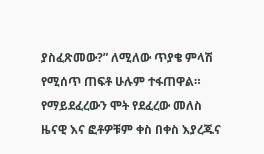ያስፈጽመው?” ለሚለው ጥያቄ ምላሽ የሚሰጥ ጠፍቶ ሁሉም ተፋጠዋል። የማይደፈረውን ሞት የደፈረው መለስ ዜናዊ እና ፎቶዎቹም ቀስ በቀስ እያረጁና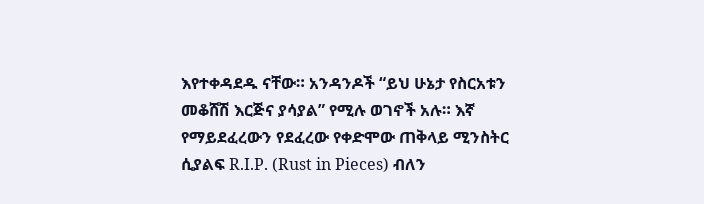እየተቀዳደዱ ናቸው። አንዳንዶች “ይህ ሁኔታ የስርአቱን መቆሸሽ እርጅና ያሳያል” የሚሉ ወገኖች አሉ። እኛ የማይደፈረውን የደፈረው የቀድሞው ጠቅላይ ሚንስትር ሲያልፍ R.I.P. (Rust in Pieces) ብለን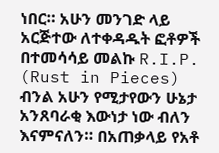ነበር። አሁን መንገድ ላይ አርጅተው ለተቀዳዱት ፎቶዎች በተመሳሳይ መልኩ R.I.P. (Rust in Pieces) ብንል አሁን የሚታየውን ሁኔታ አንጸባራቂ እውነታ ነው ብለን እናምናለን። በአጠቃላይ የአቶ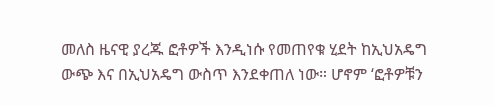መለስ ዜናዊ ያረጁ ፎቶዎች እንዲነሱ የመጠየቁ ሂደት ከኢህአዴግ ውጭ እና በኢህአዴግ ውስጥ እንደቀጠለ ነው። ሆኖም ‘ፎቶዎቹን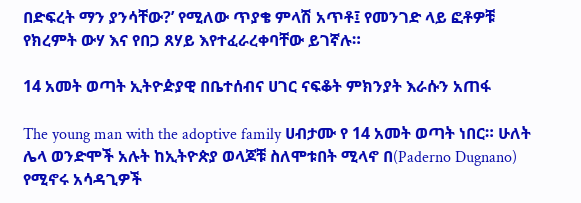በድፍረት ማን ያንሳቸው?’ የሚለው ጥያቄ ምላሽ አጥቶ፤ የመንገድ ላይ ፎቶዎቹ የክረምት ውሃ እና የበጋ ጸሃይ እየተፈራረቀባቸው ይገኛሉ።

14 አመት ወጣት ኢትዮዽያዊ በቤተሰብና ሀገር ናፍቆት ምክንያት እራሱን አጠፋ

The young man with the adoptive family ሀብታሙ የ 14 አመት ወጣት ነበር። ሁለት ሌላ ወንድሞች አሉት ከኢትዮጵያ ወላጆቹ ስለሞቱበት ሚላኖ በ(Paderno Dugnano) የሚኖሩ አሳዳጊዎች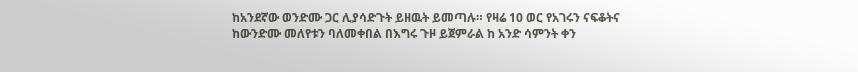ከአንደኛው ወንድሙ ጋር ሊያሳድጉት ይዘዉት ይመጣሉ። የዛሬ 10 ወር የአገሩን ናፍቆትና ከውንድሙ መለየቱን ባለመቀበል በእግሩ ጉዞ ይጀምራል ከ አንድ ሳምንት ቀን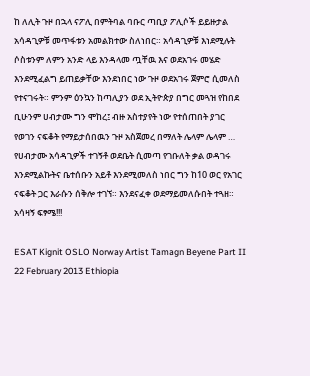ከ ለሊት ጉዞ በኋላ ናፖሊ በምትባል ባቡር ጣቢያ ፖሊሶች ይይዙታል አሳዳጊዎቹ መጥፋቱን አመልክተው ስለነበር። አሳዳጊዎቹ እነደሚሉት ሶስቱንም ለምን አንድ ላይ እንዳላመ ጧቸዉ እና ወደአገሩ መሄድ እንደሚፈልግ ይጠይቃቸው እንደነበር ነው ጉዞ ወደአገሩ ጀምሮ ሲመለስ የተናገሩት። ምንም ዕንኳን ከጣሊያን ወደ ኢትዮጵያ በግር መጓዝ የከበደ ቢሁንም ሀብታሙ ግን ሞከረ፤ ብዙ አስተያየት ነው የተሰጠበት ያገር የወገን ናፍቆት የማይታሰበዉን ጉዞ አስጀመረ በማለት ሌላም ሌላም … የሀብታሙ አሳዳጊዎች ተገኝቶ ወደቤት ሲመጣ የገቡለት ቃል ወዳገሩ እንደሚልኩትና ቤተሰቡን አይቶ እንደሚመለስ ነበር ግን ከ10 ወር የአገር ናፍቆት ጋር እራሱን ሰቅሎ ተገኘ። እንደናፈቀ ወደማይመለሱበት ተጓዘ። አሳዛኝ ፍፃሜ!!!

ESAT Kignit OSLO Norway Artist Tamagn Beyene Part II 22 February 2013 Ethiopia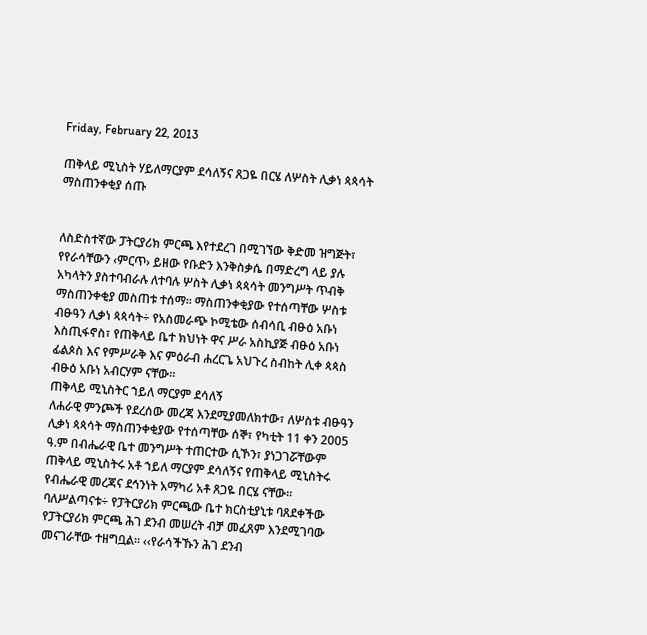Friday, February 22, 2013

ጠቅላይ ሚኒስት ሃይለማርያም ደሳለኝና ጸጋዬ በርሄ ለሦስት ሊቃነ ጳጳሳት ማስጠንቀቂያ ሰጡ


ለስድስተኛው ፓትርያሪክ ምርጫ እየተደረገ በሚገኘው ቅድመ ዝግጅት፣ የየራሳቸውን ‹ምርጥ› ይዘው የቡድን እንቅስቃሴ በማድረግ ላይ ያሉ አካላትን ያስተባብራሉ ለተባሉ ሦስት ሊቃነ ጳጳሳት መንግሥት ጥብቅ ማስጠንቀቂያ መስጠቱ ተሰማ፡፡ ማስጠንቀቂያው የተሰጣቸው ሦስቱ ብፁዓን ሊቃነ ጳጳሳት÷ የአስመራጭ ኮሚቴው ሰብሳቢ ብፁዕ አቡነ እስጢፋኖስ፣ የጠቅላይ ቤተ ክህነት ዋና ሥራ አስኪያጅ ብፁዕ አቡነ ፊልጶስ እና የምሥራቅ እና ምዕራብ ሐረርጌ አህጉረ ስብከት ሊቀ ጳጳስ ብፁዕ አቡነ አብርሃም ናቸው፡፡
ጠቅላይ ሚኒስትር ኀይለ ማርያም ደሳለኝ
ለሐራዊ ምንጮች የደረሰው መረጃ እንደሚያመለክተው፣ ለሦስቱ ብፁዓን ሊቃነ ጳጳሳት ማስጠንቀቂያው የተሰጣቸው ሰኞ፣ የካቲት 11 ቀን 2005 ዓ.ም በብሔራዊ ቤተ መንግሥት ተጠርተው ሲኾን፣ ያነጋገሯቸውም ጠቅላይ ሚኒስትሩ አቶ ኀይለ ማርያም ደሳለኝና የጠቅላይ ሚኒስትሩ የብሔራዊ መረጃና ደኅንነት አማካሪ አቶ ጸጋዬ በርሄ ናቸው፡፡ ባለሥልጣናቱ÷ የፓትርያሪክ ምርጫው ቤተ ክርስቲያኒቱ ባጸደቀችው የፓትርያሪክ ምርጫ ሕገ ደንብ መሠረት ብቻ መፈጸም እንደሚገባው መናገራቸው ተዘግቧል፡፡ ‹‹የራሳችኹን ሕገ ደንብ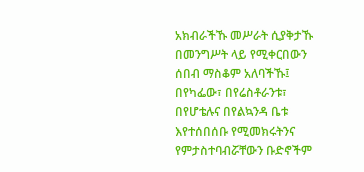አክብራችኹ መሥራት ሲያቅታኹ በመንግሥት ላይ የሚቀርበውን ሰበብ ማስቆም አለባችኹ፤ በየካፌው፣ በየሬስቶራንቱ፣ በየሆቴሉና በየልኳንዳ ቤቱ እየተሰበሰቡ የሚመክሩትንና የምታስተባብሯቸውን ቡድኖችም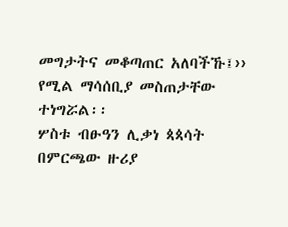መግታትና መቆጣጠር አለባችኹ፤›› የሚል ማሳሰቢያ መስጠታቸው ተነግሯል፡፡
ሦስቱ ብፁዓን ሊቃነ ጳጳሳት በምርጫው ዙሪያ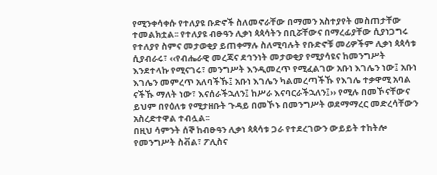የሚንቀሳቀሱ የተለያዩ ቡድኖች ስለመኖራቸው በማመን አስተያየት መስጠታቸው ተመልክቷል፡፡ የተለያዩ ብፁዓን ሊቃነ ጳጳሳትን በቢሯቸውና በማረፊያቸው ሲያነጋግሩ የተለያየ ስምና መታወቂያ ይጠቀማሉ ስለሚባሉት የቡድኖቹ መሪዎችም ሊቃነ ጳጳሳቱ ሲያብራሩ፣ ‹‹የብሔራዊ መረጃና ደኅንነት መታወቂያ የሚያሳዩና ከመንግሥት እንደተላኩ የሚናገሩ፣ መንግሥት እንዲመረጥ የሚፈልገው አቡነ እገሌን ነው፤ አቡነ እገሌን መምረጥ አለባችኹ፤ አቡነ እገሌን ካልመረጣችኹ የእገሌ ተቃዋሚ አባል ናችኹ ማለት ነው፣ እናሰራችኋለን፤ ከሥራ እናባርራችኋለን፤›› የሚሉ በመኾናቸውና ይህም በየዕለቱ የሚታዘቡት ጉዳይ በመኾኑ በመንግሥት ወደማማረር መድረሳቸውን አስረድተዋል ተብሏል፡፡
በዚህ ሳምንት ሰኞ ከብፁዓን ሊቃነ ጳጳሳቱ ጋራ የተደረገውን ውይይት ተከትሎ የመንግሥት ስቭል፣ ፖሊስና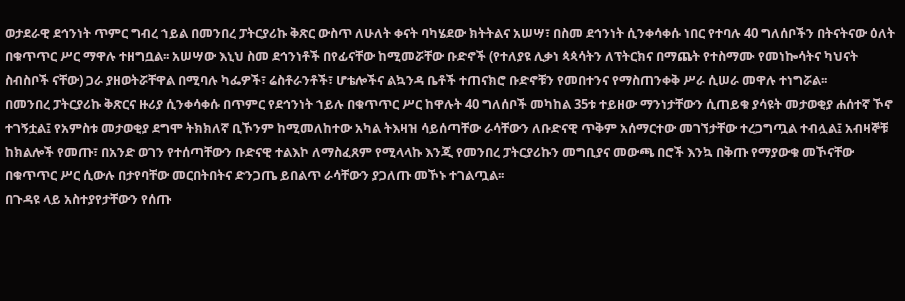ወታደራዊ ደኅንነት ጥምር ግብረ ኀይል በመንበረ ፓትርያሪኩ ቅጽር ውስጥ ለሁለት ቀናት ባካሄደው ክትትልና አሠሣ፣ በስመ ደኅንነት ሲንቀሳቀሱ ነበር የተባሉ 40 ግለሰቦችን በትናትናው ዕለት በቁጥጥር ሥር ማዋሉ ተዘግቧል፡፡ አሠሣው እኒህ ስመ ደኅንነቶች በየፊናቸው ከሚመሯቸው ቡድኖች (የተለያዩ ሊቃነ ጳጳሳትን ለፕትርክና በማጨት የተስማሙ የመነኰሳትና ካህናት ስብስቦች ናቸው) ጋራ ያዘወትሯቸዋል በሚባሉ ካፌዎች፣ ሬስቶራንቶች፣ ሆቴሎችና ልኳንዳ ቤቶች ተጠናክሮ ቡድኖቹን የመበተንና የማስጠንቀቅ ሥራ ሲሠራ መዋሉ ተነግሯል፡፡
በመንበረ ፓትርያሪኩ ቅጽርና ዙሪያ ሲንቀሳቀሱ በጥምር የደኅንነት ኀይሉ በቁጥጥር ሥር ከዋሉት 40 ግለሰቦች መካከል 35ቱ ተይዘው ማንነታቸውን ሲጠይቁ ያሳዩት መታወቂያ ሐሰተኛ ኾኖ ተገኝቷል፤ የአምስቱ መታወቂያ ደግሞ ትክክለኛ ቢኾንም ከሚመለከተው አካል ትእዛዝ ሳይሰጣቸው ራሳቸውን ለቡድናዊ ጥቅም አሰማርተው መገኘታቸው ተረጋግጧል ተብሏል፤ አብዛኞቹ ከክልሎች የመጡ፣ በአንድ ወገን የተሰጣቸውን ቡድናዊ ተልእኮ ለማስፈጸም የሚላላኩ እንጂ የመንበረ ፓትርያሪኩን መግቢያና መውጫ በሮች እንኳ በቅጡ የማያውቁ መኾናቸው በቁጥጥር ሥር ሲውሉ በታየባቸው መርበትበትና ድንጋጤ ይበልጥ ራሳቸውን ያጋለጡ መኾኑ ተገልጧል፡፡
በጉዳዩ ላይ አስተያየታቸውን የሰጡ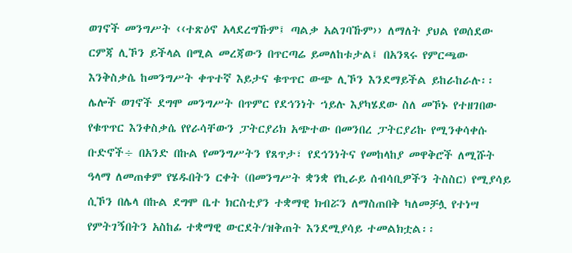ወገኖች መንግሥት ‹‹ተጽዕኖ አላደረግኹም፤ ጣልቃ አልገባኹም›› ለማለት ያህል የወሰደው ርምጃ ሊኾን ይችላል በሚል መረጃውን በጥርጣሬ ይመለከቱታል፤ በአንጻሩ የምርጫው እንቅስቃሴ ከመንግሥት ቀጥተኛ እይታና ቁጥጥር ውጭ ሊኾን እንደማይችል ይከራከራሉ፡፡ ሌሎች ወገኖች ደግሞ መንግሥት በጥምር የደኅንነት ኀይሉ እያካሄደው ስለ መኾኑ የተዘገበው የቁጥጥር እንቀስቃሴ የየራሳቸውን ፓትርያሪክ አጭተው በመንበረ ፓትርያሪኩ የሚንቀሳቀሱ ቡድኖች÷ በአንድ በኩል የመንግሥትን የጸጥታ፣ የደኅንነትና የመከላከያ መዋቅሮች ለሚሹት ዓላማ ለመጠቀም የሄዱበትን ርቀት (በመንግሥት ቋንቋ የኪራይ ሰብሳቢዎችን ትስስር) የሚያሳይ ሲኾን በሌላ በኩል ደግሞ ቤተ ክርስቲያን ተቋማዊ ክብሯን ለማስጠበቅ ካለመቻሏ የተነሣ የምትገኝበትን አስከፊ ተቋማዊ ውርደት/ዝቅጠት እንደሚያሳይ ተመልክቷል፡፡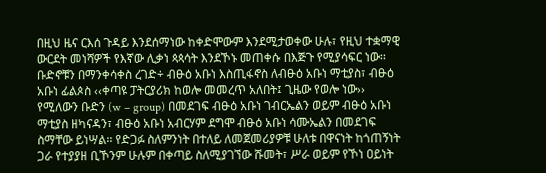በዚህ ዜና ርእሰ ጉዳይ እንደሰማነው ከቀድሞውም እንደሚታወቀው ሁሉ፣ የዚህ ተቋማዊ ውርደት መነሻዎች የእኛው ሊቃነ ጳጳሳት እንደኾኑ መጠቀሱ በእጅጉ የሚያሳፍር ነው፡፡ ቡድኖቹን በማንቀሳቀስ ረገድ÷ ብፁዕ አቡነ እስጢፋኖስ ለብፁዕ አቡነ ማቲያስ፣ ብፁዕ አቡነ ፊልጶስ ‹‹ቀጣዩ ፓትርያሪክ ከወሎ መመረጥ አለበት፤ ጊዜው የወሎ ነው›› የሚለውን ቡድን (w – group) በመደገፍ ብፁዕ አቡነ ገብርኤልን ወይም ብፁዕ አቡነ ማቲያስ ዘካናዳን፣ ብፁዕ አቡነ አብርሃም ደግሞ ብፁዕ አቡነ ሳሙኤልን በመደገፍ ስማቸው ይነሣል፡፡ የድጋፉ ስለምንነት በተለይ ለመጀመሪያዎቹ ሁለቱ በዋናነት ከጎጠኝነት ጋራ የተያያዘ ቢኾንም ሁሉም በቀጣይ ስለሚያገኘው ሹመት፣ ሥራ ወይም የኾነ ዐይነት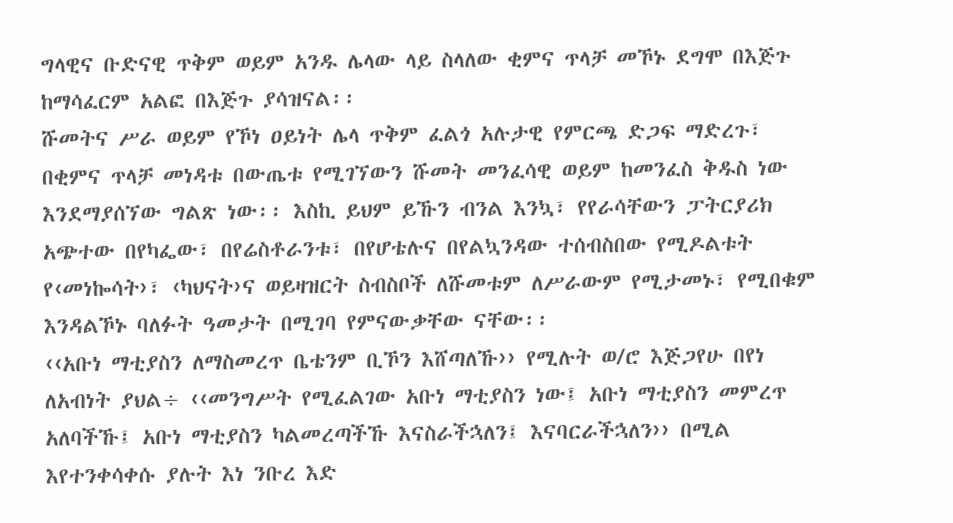ግላዊና ቡድናዊ ጥቅም ወይም አንዱ ሌላው ላይ ስላለው ቂምና ጥላቻ መኾኑ ደግሞ በእጅጉ ከማሳፈርም አልፎ በእጅጉ ያሳዝናል፡፡
ሹመትና ሥራ ወይም የኾነ ዐይነት ሌላ ጥቅም ፈልጎ አሉታዊ የምርጫ ድጋፍ ማድረጉ፣ በቂምና ጥላቻ መነዳቱ በውጤቱ የሚገኘውን ሹመት መንፈሳዊ ወይም ከመንፈስ ቅዱስ ነው እንደማያሰኘው ግልጽ ነው፡፡ እስኪ ይህም ይኹን ብንል እንኳ፣ የየራሳቸውን ፓትርያሪክ አጭተው በየካፌው፣ በየሬስቶራንቱ፣ በየሆቴሉና በየልኳንዳው ተሰብስበው የሚዶልቱት የ‹መነኰሳት›፣ ‹ካህናት›ና ወይዛዝርት ስብስቦች ለሹመቱም ለሥራውም የሚታመኑ፣ የሚበቁም እንዳልኾኑ ባለፉት ዓመታት በሚገባ የምናውቃቸው ናቸው፡፡
‹‹አቡነ ማቲያስን ለማስመረጥ ቤቴንም ቢኾን እሸጣለኹ›› የሚሉት ወ/ሮ እጅጋየሁ በየነ
ለአብነት ያህል÷ ‹‹መንግሥት የሚፈልገው አቡነ ማቲያስን ነው፤ አቡነ ማቲያስን መምረጥ አለባችኹ፤ አቡነ ማቲያስን ካልመረጣችኹ እናስራችኋለን፤ እናባርራችኋለን›› በሚል እየተንቀሳቀሱ ያሉት እነ ንቡረ እድ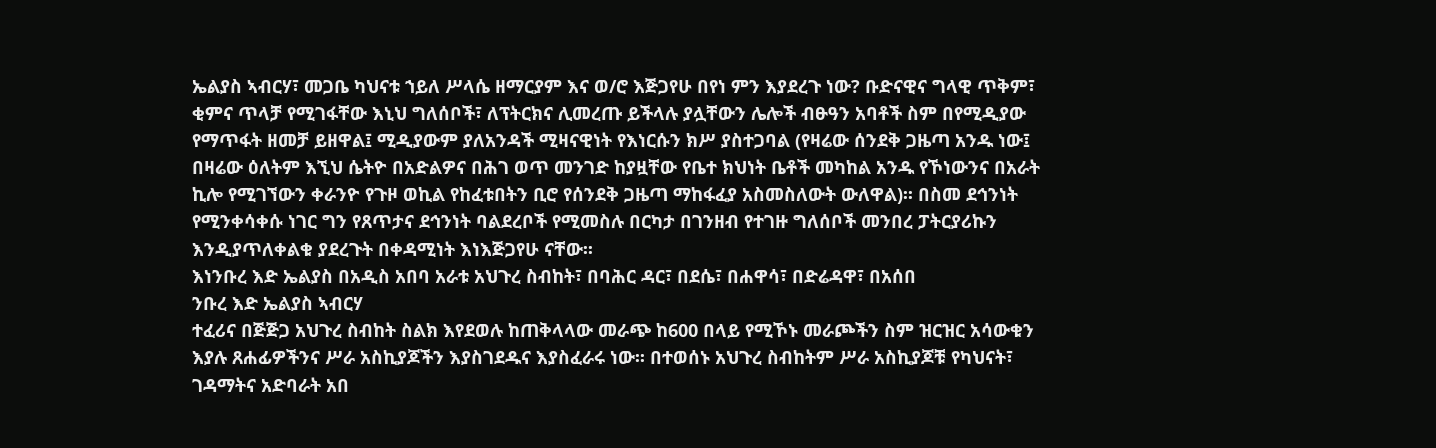ኤልያስ ኣብርሃ፣ መጋቤ ካህናቱ ኀይለ ሥላሴ ዘማርያም እና ወ/ሮ እጅጋየሁ በየነ ምን እያደረጉ ነው? ቡድናዊና ግላዊ ጥቅም፣ ቂምና ጥላቻ የሚገፋቸው እኒህ ግለሰቦች፣ ለፕትርክና ሊመረጡ ይችላሉ ያሏቸውን ሌሎች ብፁዓን አባቶች ስም በየሚዲያው የማጥፋት ዘመቻ ይዘዋል፤ ሚዲያውም ያለአንዳች ሚዛናዊነት የእነርሱን ክሥ ያስተጋባል (የዛሬው ሰንደቅ ጋዜጣ አንዱ ነው፤ በዛሬው ዕለትም እኚህ ሴትዮ በአድልዎና በሕገ ወጥ መንገድ ከያዟቸው የቤተ ክህነት ቤቶች መካከል አንዱ የኾነውንና በአራት ኪሎ የሚገኘውን ቀራንዮ የጉዞ ወኪል የከፈቱበትን ቢሮ የሰንደቅ ጋዜጣ ማከፋፈያ አስመስለውት ውለዋል)፡፡ በስመ ደኅንነት የሚንቀሳቀሱ ነገር ግን የጸጥታና ደኅንነት ባልደረቦች የሚመስሉ በርካታ በገንዘብ የተገዙ ግለሰቦች መንበረ ፓትርያሪኩን እንዲያጥለቀልቁ ያደረጉት በቀዳሚነት እነእጅጋየሁ ናቸው፡፡
እነንቡረ እድ ኤልያስ በአዲስ አበባ አራቱ አህጉረ ስብከት፣ በባሕር ዳር፣ በደሴ፣ በሐዋሳ፣ በድሬዳዋ፣ በአሰበ
ንቡረ እድ ኤልያስ ኣብርሃ
ተፈሪና በጅጅጋ አህጉረ ስብከት ስልክ እየደወሉ ከጠቅላላው መራጭ ከ600 በላይ የሚኾኑ መራጮችን ስም ዝርዝር አሳውቁን እያሉ ጸሐፊዎችንና ሥራ አስኪያጆችን እያስገደዱና እያስፈራሩ ነው፡፡ በተወሰኑ አህጉረ ስብከትም ሥራ አስኪያጆቹ የካህናት፣ ገዳማትና አድባራት አበ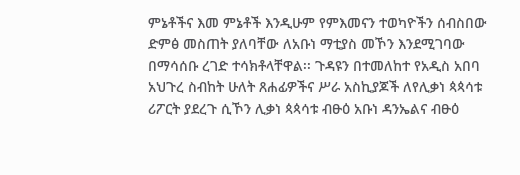ምኔቶችና እመ ምኔቶች እንዲሁም የምእመናን ተወካዮችን ሰብስበው ድምፅ መስጠት ያለባቸው ለአቡነ ማቲያስ መኾን እንደሚገባው በማሳሰቡ ረገድ ተሳክቶላቸዋል፡፡ ጉዳዩን በተመለከተ የአዲስ አበባ አህጉረ ስብከት ሁለት ጸሐፊዎችና ሥራ አስኪያጆች ለየሊቃነ ጳጳሳቱ ሪፖርት ያደረጉ ሲኾን ሊቃነ ጳጳሳቱ ብፁዕ አቡነ ዳንኤልና ብፁዕ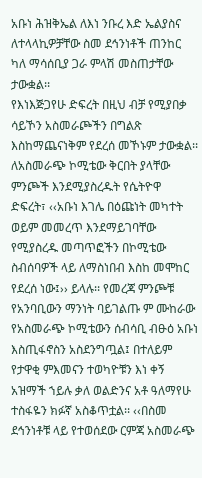አቡነ ሕዝቅኤል ለእነ ንቡረ እድ ኤልያስና ለተላላኪዎቻቸው ስመ ደኅንነቶች ጠንከር ካለ ማሳሰቢያ ጋራ ምላሽ መስጠታቸው ታውቋል፡፡
የእነእጅጋየሁ ድፍረት በዚህ ብቻ የሚያበቃ ሳይኾን አስመራጮችን በግልጽ እስከማጨናነቅም የደረሰ መኾኑም ታውቋል፡፡ ለአስመራጭ ኮሚቴው ቅርበት ያላቸው ምንጮች እንደሚያስረዱት የሴትዮዋ ድፍረት፣ ‹‹አቡነ እገሌ በዕጩነት መካተት ወይም መመረጥ እንደማይገባቸው የሚያስረዱ መጣጥፎችን በኮሚቴው ስብሰባዎች ላይ ለማስነበብ እስከ መሞከር የደረሰ ነው፤›› ይላሉ፡፡ የመረጃ ምንጮቹ የአንባቢውን ማንነት ባይገልጡ ም ሙከራው የአስመራጭ ኮሚቴውን ሰብሳቢ ብፁዕ አቡነ እስጢፋኖስን አስደንግጧል፤ በተለይም የታዋቂ ምእመናን ተወካዮቹን እነ ቀኝ አዝማች ኀይሉ ቃለ ወልድንና አቶ ዓለማየሁ ተስፋዬን ክፉኛ አስቆጥቷል፡፡ ‹‹በስመ ደኅንነቶቹ ላይ የተወሰደው ርምጃ አስመራጭ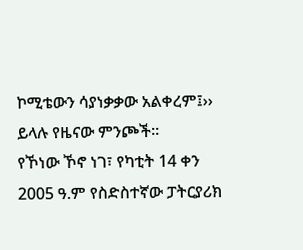ኮሚቴውን ሳያነቃቃው አልቀረም፤›› ይላሉ የዜናው ምንጮች፡፡
የኾነው ኾኖ ነገ፣ የካቲት 14 ቀን 2005 ዓ.ም የስድስተኛው ፓትርያሪክ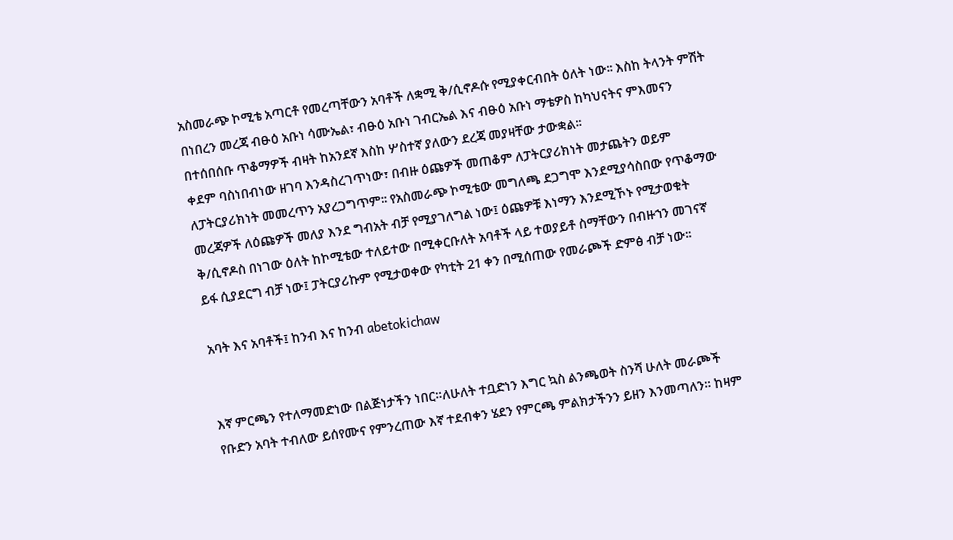አስመራጭ ኮሚቴ አጣርቶ የመረጣቸውን አባቶች ለቋሚ ቅ/ሲኖዶሱ የሚያቀርብበት ዕለት ነው፡፡ እስከ ትላንት ምሽት በነበረን መረጃ ብፁዕ አቡነ ሳሙኤል፣ ብፁዕ አቡነ ገብርኤል እና ብፁዕ አቡነ ማቴዎስ ከካህናትና ምእመናን በተሰበሰቡ ጥቆማዎች ብዛት ከአንደኛ እስከ ሦስተኛ ያለውን ደረጃ መያዛቸው ታውቋል፡፡
ቀደም ባስነበብነው ዘገባ እንዳስረገጥነው፣ በብዙ ዕጩዎች መጠቆም ለፓትርያሪክነት መታጨትን ወይም ለፓትርያሪክነት መመረጥን አያረጋግጥም፡፡ የአስመራጭ ኮሚቴው መግለጫ ደጋግሞ እንደሚያሳስበው የጥቆማው መረጃዎች ለዕጩዎች መለያ እንደ ግብአት ብቻ የሚያገለግል ነው፤ ዕጩዎቹ እነማን እንደሚኾኑ የሚታወቁት ቅ/ሲኖዶስ በነገው ዕለት ከኮሚቴው ተለይተው በሚቀርቡለት አባቶች ላይ ተወያይቶ ስማቸውን በብዙኀን መገናኛ ይፋ ሲያደርግ ብቻ ነው፤ ፓትርያሪኩም የሚታወቀው የካቲት 21 ቀን በሚሰጠው የመራጮች ድምፅ ብቻ ነው፡፡

አባት እና አባቶች፤ ከንብ እና ከንብ abetokichaw


እኛ ምርጫን የተለማመድነው በልጅነታችን ነበር።ለሁለት ተቧድነን እግር ኳስ ልንጫወት ስንሻ ሁለት መራጮች የቡድን አባት ተብለው ይሰየሙና የምንረጠው እኛ ተደብቀን ሄደን የምርጫ ምልክታችንን ይዘን እንመጣለን። ከዛም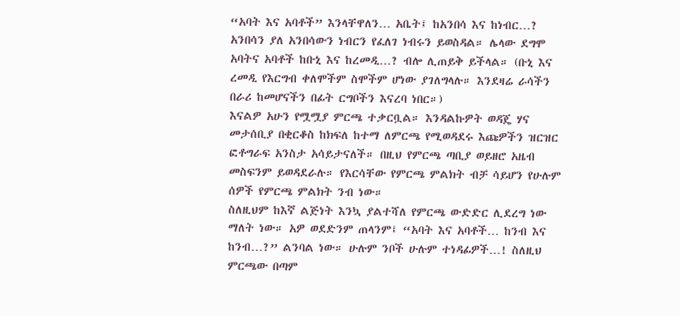“አባት እና አባቶች” እንላቸዋለን… አቤት፤ ከአንበሳ እና ከነብር…? አንበሳን ያለ አንበሳውን ነብርን የፈለገ ነብሩን ይወስዳል። ሌላው ደግሞ አባትና አባቶች ከቡኒ እና ከረመዲ…? ብሎ ሊጠይቅ ይችላል። (ቡኒ እና ረመዲ የእርግብ ቀለሞችም ስሞችም ሆነው ያገለግላሉ። እንደዛሬ ራሳችን በራሪ ከመሆናችን በፊት ርግቦችን እናረባ ነበር።)
እናልዎ አሁን የሟሟያ ምርጫ ተቃርቧል። እንዳልኩዎት ወዳጄ ሃና መታሰቢያ በቂርቆስ ከክፍለ ከተማ ለምርጫ የሚወዳደሩ እጩዎችን ዝርዝር ፎቶግራፍ አንስታ አሳይታናለች። በዚህ የምርጫ ጣቢያ ወይዘሮ አዜብ መስፍንም ይወዳደራሉ። የእርሳቸው የምርጫ ምልክት ብቻ ሳይሆን የሁሉም ሰዎች የምርጫ ምልክት ንብ ነው።
ስለዚህም ከእኛ ልጅነት እንኳ ያልተሻለ የምርጫ ውድድር ሊደረግ ነው ማለት ነው። አዎ ወደድንም ጠላንም፤ “አባት እና አባቶች… ከንብ እና ከንብ…?” ልንባል ነው። ሁሉም ንቦች ሁሉም ተነዳፊዎች…! ስለዚህ ምርጫው በጣም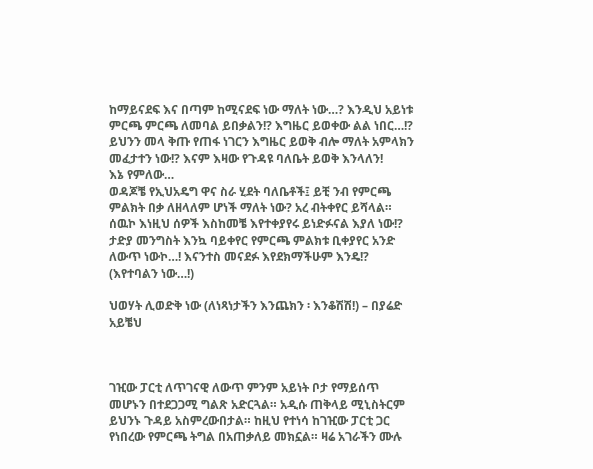ከማይናደፍ እና በጣም ከሚናደፍ ነው ማለት ነው…? እንዲህ አይነቱ ምርጫ ምርጫ ለመባል ይበቃልን!? እግዜር ይወቀው ልል ነበር…!? ይህንን መላ ቅጡ የጠፋ ነገርን እግዜር ይወቅ ብሎ ማለት አምላክን መፈታተን ነው!? እናም እዛው የጉዳዩ ባለቤት ይወቅ እንላለን!
እኔ የምለው…
ወዳጆቼ የኢህአዴግ ዋና ስራ ሂደት ባለቤቶች፤ ይቺ ንብ የምርጫ ምልክት በቃ ለዘላለም ሆነች ማለት ነው? አረ ብትቀየር ይሻላል። ሰዉኮ እነዚህ ሰዎች እስከመቼ እየተቀያየሩ ይነድፉናል እያለ ነው!? ታድያ መንግስት እንኳ ባይቀየር የምርጫ ምልክቱ ቢቀያየር አንድ ለውጥ ነውኮ…! እናንተስ መናደፉ እየደክማችሁም እንዴ!? (እየተባልን ነው…!)

ህወሃት ሊወድቅ ነው (ለነጻነታችን እንጨክን ፡ እንቆሽሽ!) – በያሬድ አይቼህ



ገዢው ፓርቲ ለጥገናዊ ለውጥ ምንም አይነት ቦታ የማይሰጥ መሆኑን በተደጋጋሚ ግልጽ አድርጓል። አዲሱ ጠቅላይ ሚኒስትርም ይህንኑ ጉዳይ አስምረውበታል። ከዚህ የተነሳ ከገዢው ፓርቲ ጋር የነበረው የምርጫ ትግል በአጠቃለይ መክኗል። ዛሬ አገራችን ሙሉ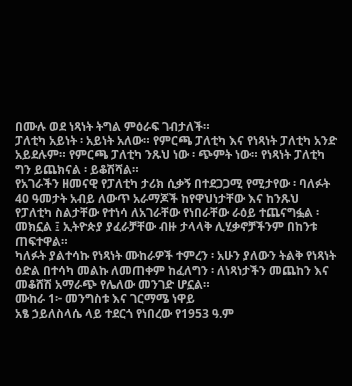በሙሉ ወደ ነጻነት ትግል ምዕራፍ ገብታለች።
ፓለቲካ አይነት ፡ አይነት አለው። የምርጫ ፓለቲካ እና የነጻነት ፓለቲካ አንድ አይደሉም። የምርጫ ፓለቲካ ንጹህ ነው ፡ ጭምት ነው። የነጻነት ፓለቲካ ግን ይጨክናል ፡ ይቆሽሻል።
የአገራችን ዘመናዊ የፓለቲካ ታሪክ ሲቃኝ በተደጋጋሚ የሚታየው ፡ ባለፉት 40 ዓመታት አብይ ለውጥ አራማጆች ከየዋህነታቸው እና ከንጹህ የፓለቲካ ስልታቸው የተነሳ ለአገራቸው የነበራቸው ራዕይ ተጨናግፏል ፡ መክኗል ፤ ኢትዮጵያ ያፈራቻቸው ብዙ ታላላቅ ሊሂቃኖቻችንም በከንቱ ጠፍተዋል።
ካለፉት ያልተሳኩ የነጻነት ሙከራዎች ተምረን ፡ አሁን ያለውን ትልቅ የነጻነት ዕድል በተሳካ መልኩ ለመጠቀም ከፈለግን ፡ ለነጻነታችን መጨከን እና መቆሸሽ አማራጭ የሌለው መንገድ ሆኗል።
ሙከራ 1፦ መንግስቱ እና ገርማሜ ነዋይ
አፄ ኃይለስላሴ ላይ ተደርጎ የነበረው የ1953 ዓ.ም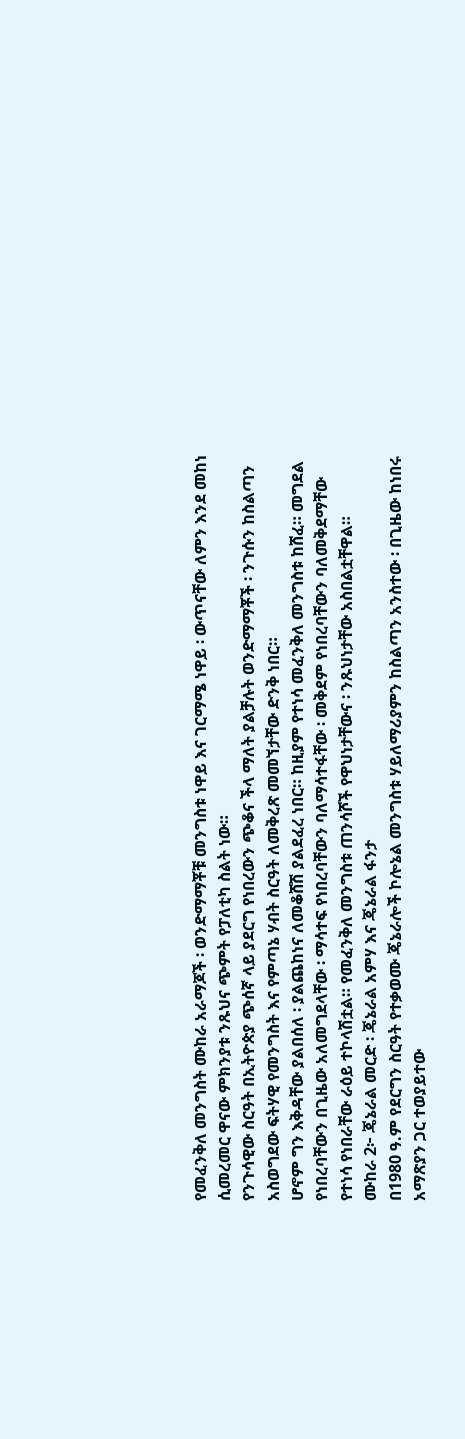የመፈንቅለ መንግስት ሙከራ አራማጆች ፡ ወንድማማቾቹ መንግስቱ ነዋይ እና ገርማሜ ነዋይ ፡ ውጥናቸው ለምን እንደ መከነ ሲመረመር ዋናው ምክንያቱ ንጹህና ጭምት የፓለቲካ ስልት ነው።
የንጉሳዊው ስርዓት በኢትዮጵያ ጭሰኛ ላይ ያደርግ የነበረውን ጭቆና ችላ ማለት ያልቻሉት ወንድማማቾች ፡ ንጉሱን ከስልጣን አስወግደው ፍትሃዊ የመንግስት እና የምጣኔ ሃብት ስርዓት ለመቅረጽ መመኘታቸው ድንቅ ነበር።
ሆኖም ግን እቅዳቸው ያልበሰለ ፡ ያልጨከነና ለመቆሸሽ ያልደፈረ ነበር። ከዚያም የተነሳ መፈንቅለ መንግስቱ ከሸፈ። መግደል የነበረባቸውን በጊዜው አለመግደላቸው ፡ ማሳተፍ የነበረባቸውን ባለማሳተፋቸው ፡ መቅደም የነበረባቸውን ባለመቅደማቸው የተነሳ የነበራቸው ራዕይ ተኮላሽቷል። የመፈንቅለ መንግስቱ ጠንሳሾች የዋህነታቸውና ፡ ንጹህነታቸው አስበልቷቸዋል።
ሙከራ 2፦ ጄኔራል መርድ ፡ ጄኔራል አምሃ እና ጄኔራል ፋንታ
በ1980 ዓ.ም የደርግን ስርዓት የተቃወሙ ጄኔራሎች ኮሎኔል መንግስቱ ሃይለማሪያምን ከስልጣን አንስተው ፡ በጊዜው ከነበሩ አማጽያን ጋር ተወያይተው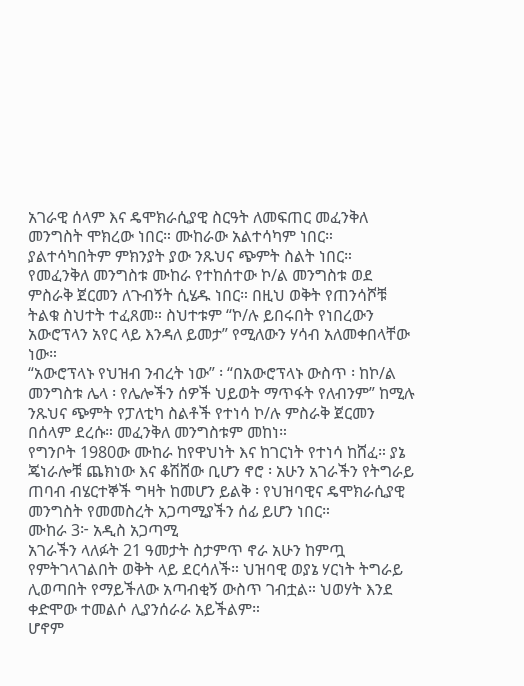አገራዊ ሰላም እና ዴሞክራሲያዊ ስርዓት ለመፍጠር መፈንቅለ መንግስት ሞክረው ነበር። ሙከራው አልተሳካም ነበር። ያልተሳካበትም ምክንያት ያው ንጹህና ጭምት ስልት ነበር።
የመፈንቅለ መንግስቱ ሙከራ የተከሰተው ኮ/ል መንግስቱ ወደ ምስራቅ ጀርመን ለጉብኝት ሲሄዱ ነበር። በዚህ ወቅት የጠንሳሾቹ ትልቁ ስህተት ተፈጸመ። ስህተቱም “ኮ/ሉ ይበሩበት የነበረውን አውሮፕላን አየር ላይ እንዳለ ይመታ” የሚለውን ሃሳብ አለመቀበላቸው ነው።
“አውሮፕላኑ የህዝብ ንብረት ነው” ፡ “በአውሮፕላኑ ውስጥ ፡ ከኮ/ል መንግስቱ ሌላ ፡ የሌሎችን ሰዎች ህይወት ማጥፋት የለብንም” ከሚሉ ንጹህና ጭምት የፓለቲካ ስልቶች የተነሳ ኮ/ሉ ምስራቅ ጀርመን በሰላም ደረሱ። መፈንቅለ መንግስቱም መከነ።
የግንቦት 1980ው ሙከራ ከየዋህነት እና ከገርነት የተነሳ ከሸፈ። ያኔ ጄነራሎቹ ጨክነው እና ቆሽሸው ቢሆን ኖሮ ፡ አሁን አገራችን የትግራይ ጠባብ ብሄርተኞች ግዛት ከመሆን ይልቅ ፡ የህዝባዊና ዴሞክራሲያዊ መንግስት የመመስረት አጋጣሚያችን ሰፊ ይሆን ነበር።
ሙከራ 3፦ አዲስ አጋጣሚ
አገራችን ላለፉት 21 ዓመታት ስታምጥ ኖራ አሁን ከምጧ የምትገላገልበት ወቅት ላይ ደርሳለች። ህዝባዊ ወያኔ ሃርነት ትግራይ ሊወጣበት የማይችለው አጣብቂኝ ውስጥ ገብቷል። ህወሃት እንደ ቀድሞው ተመልሶ ሊያንሰራራ አይችልም።
ሆኖም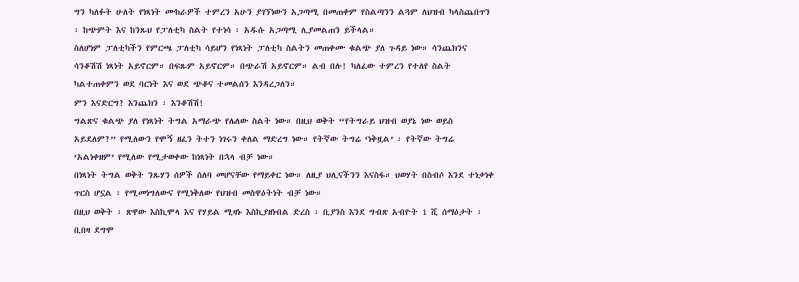ግን ካለፉት ሁለት የነጻነት ሙከራዎች ተምረን አሁን ያገኘነውን አጋጣሚ በመጠቀም የስልጣንን ልጓም ለህዝብ ካላስጨበጥን ፡ ከጭምት እና ከንጹህ የፓለቲካ ስልት የተነሳ ፡ አዱሱ አጋጣሚ ሊያመልጠን ይችላል።
ስለሆነም ፓለቲካችን የምርጫ ፓለቲካ ሳይሆን የነጻነት ፓለቲካ ስልትን መጠቀሙ ቁልጭ ያለ ጉዳይ ነው። ሳንጨክንና ሳንቆሽሽ ነጻነት አይኖርም። በፍጹም አይኖርም። በጭራሽ አይኖርም። ልብ በሉ! ካለፈው ተምረን የተለየ ስልት ካልተጠቀምን ወደ ባርነት እና ወደ ጭቆና ተመልሰን እንዳረጋለን።
ምን እናድርግ? እንጨክን ፡ እንቆሽሽ!
ግልጽና ቁልጭ ያለ የነጻነት ትግል አማራጭ የሌለው ስልት ነው። በዚህ ወቅት “የትግራይ ህዝብ ወያኔ ነው ወይስ አይደለም?” የሚለውን የሞኝ ዘፈን ትተን ነገሩን ቀለል ማድረግ ነው። የትኛው ትግሬ ‘ነቅዟል’ ፡ የትኛው ትግሬ ‘አልነቀዘም’ የሚለው የሚታወቀው ከነጻነት በኋላ ብቻ ነው።
በነጻነት ትግል ወቅት ንጹሃን ሰዎች ሰለባ መሆናቸው የማይቀር ነው። ለዚያ ህሊናችንን እናስፋ። ህወሃት በስብሶ እንደ ተነቃነቀ ጥርስ ሆኗል ፡ የሚመነግለውና የሚነቅለው የህዝብ መስዋዕትነት ብቻ ነው።
በዚህ ወቅት ፡ ጽዋው እስኪሞላ እና የሃይል ሚዛኑ እስኪያዘነብል ድረስ ፡ ቢያንስ እንደ ግብጽ አብዮት 1 ሺ ሰማዕታት ፡ ቢበዛ ደግሞ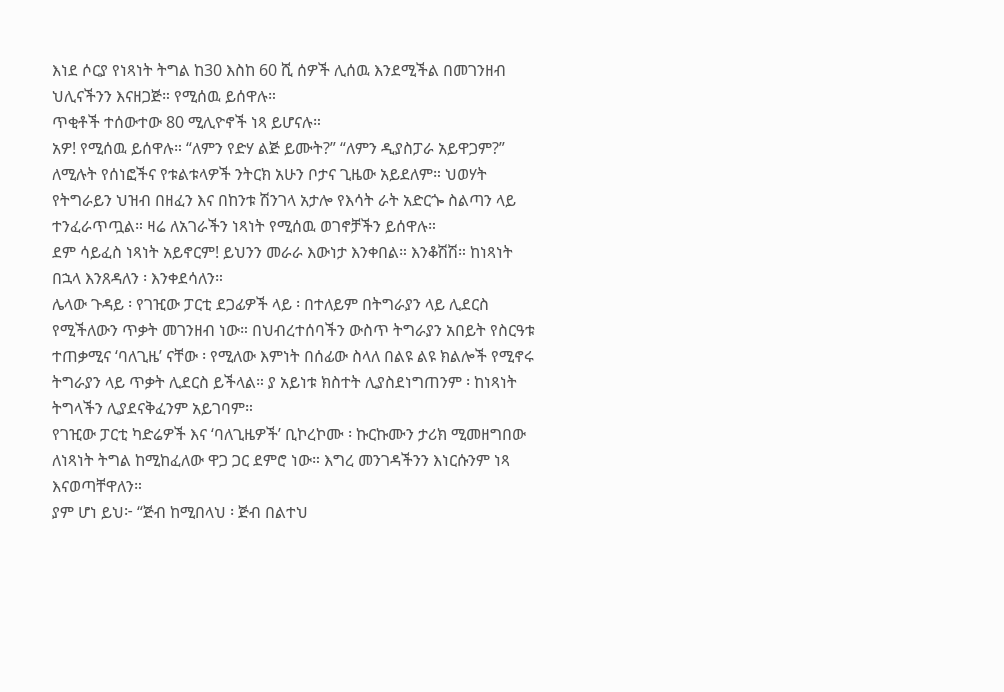እነደ ሶርያ የነጻነት ትግል ከ30 እስከ 60 ሺ ሰዎች ሊሰዉ እንደሚችል በመገንዘብ ህሊናችንን እናዘጋጅ። የሚሰዉ ይሰዋሉ።
ጥቂቶች ተሰውተው 80 ሚሊዮኖች ነጻ ይሆናሉ።
አዎ! የሚሰዉ ይሰዋሉ። “ለምን የድሃ ልጅ ይሙት?” “ለምን ዲያስፓራ አይዋጋም?” ለሚሉት የሰነፎችና የቱልቱላዎች ንትርክ አሁን ቦታና ጊዜው አይደለም። ህወሃት የትግራይን ህዝብ በዘፈን እና በከንቱ ሽንገላ አታሎ የእሳት ራት አድርጐ ስልጣን ላይ ተንፈራጥጧል። ዛሬ ለአገራችን ነጻነት የሚሰዉ ወገኖቻችን ይሰዋሉ።
ደም ሳይፈስ ነጻነት አይኖርም! ይህንን መራራ እውነታ እንቀበል። እንቆሽሽ። ከነጻነት በኋላ እንጸዳለን ፡ እንቀደሳለን።
ሌላው ጉዳይ ፡ የገዢው ፓርቲ ደጋፊዎች ላይ ፡ በተለይም በትግራያን ላይ ሊደርስ የሚችለውን ጥቃት መገንዘብ ነው። በህብረተሰባችን ውስጥ ትግራያን አበይት የስርዓቱ ተጠቃሚና ‘ባለጊዜ’ ናቸው ፡ የሚለው እምነት በሰፊው ስላለ በልዩ ልዩ ክልሎች የሚኖሩ ትግራያን ላይ ጥቃት ሊደርስ ይችላል። ያ አይነቱ ክስተት ሊያስደነግጠንም ፡ ከነጻነት ትግላችን ሊያደናቅፈንም አይገባም።
የገዢው ፓርቲ ካድሬዎች እና ‘ባለጊዜዎች’ ቢኮረኮሙ ፡ ኩርኩሙን ታሪክ ሚመዘግበው ለነጻነት ትግል ከሚከፈለው ዋጋ ጋር ደምሮ ነው። እግረ መንገዳችንን እነርሱንም ነጻ እናወጣቸዋለን።
ያም ሆነ ይህ፦ “ጅብ ከሚበላህ ፡ ጅብ በልተህ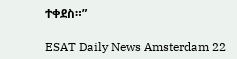ተቀደስ።”

ESAT Daily News Amsterdam 22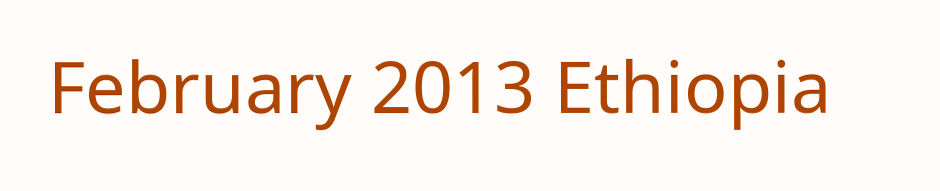February 2013 Ethiopia